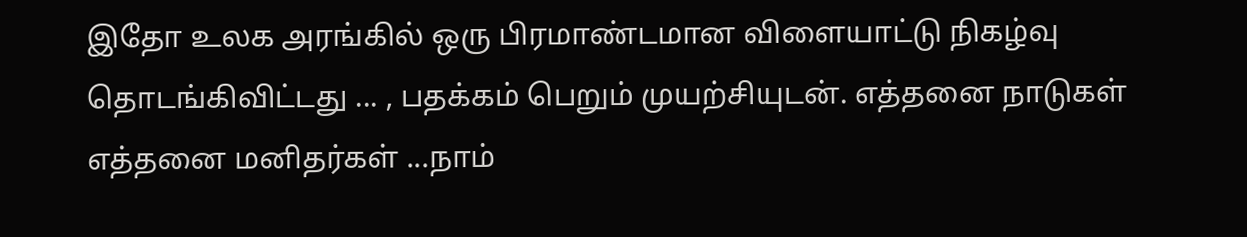இதோ உலக அரங்கில் ஒரு பிரமாண்டமான விளையாட்டு நிகழ்வு தொடங்கிவிட்டது ... , பதக்கம் பெறும் முயற்சியுடன். எத்தனை நாடுகள் எத்தனை மனிதர்கள் ...நாம்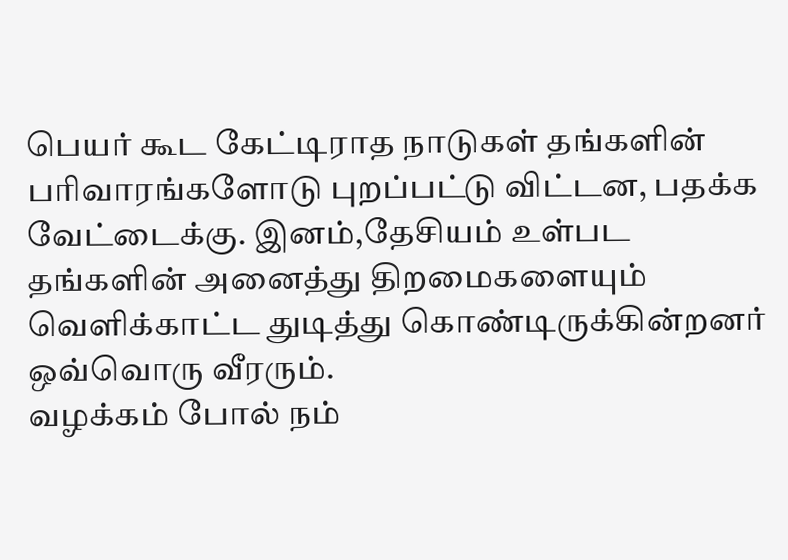பெயர் கூட கேட்டிராத நாடுகள் தங்களின் பரிவாரங்களோடு புறப்பட்டு விட்டன, பதக்க வேட்டைக்கு. இனம்,தேசியம் உள்பட தங்களின் அனைத்து திறமைகளையும் வெளிக்காட்ட துடித்து கொண்டிருக்கின்றனர் ஒவ்வொரு வீரரும்.
வழக்கம் போல் நம்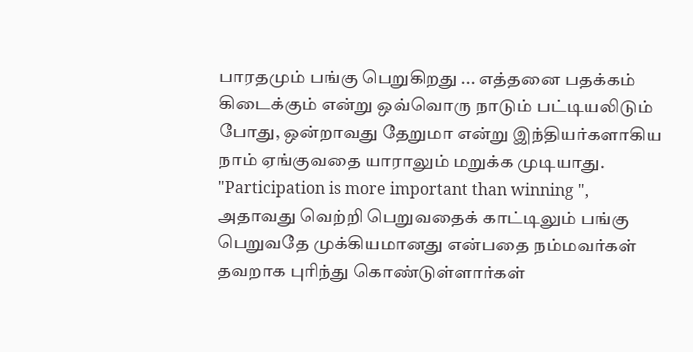பாரதமும் பங்கு பெறுகிறது ... எத்தனை பதக்கம் கிடைக்கும் என்று ஒவ்வொரு நாடும் பட்டியலிடும் போது, ஒன்றாவது தேறுமா என்று இந்தியர்களாகிய நாம் ஏங்குவதை யாராலும் மறுக்க முடியாது. "Participation is more important than winning ", அதாவது வெற்றி பெறுவதைக் காட்டிலும் பங்கு பெறுவதே முக்கியமானது என்பதை நம்மவர்கள் தவறாக புரிந்து கொண்டுள்ளார்கள்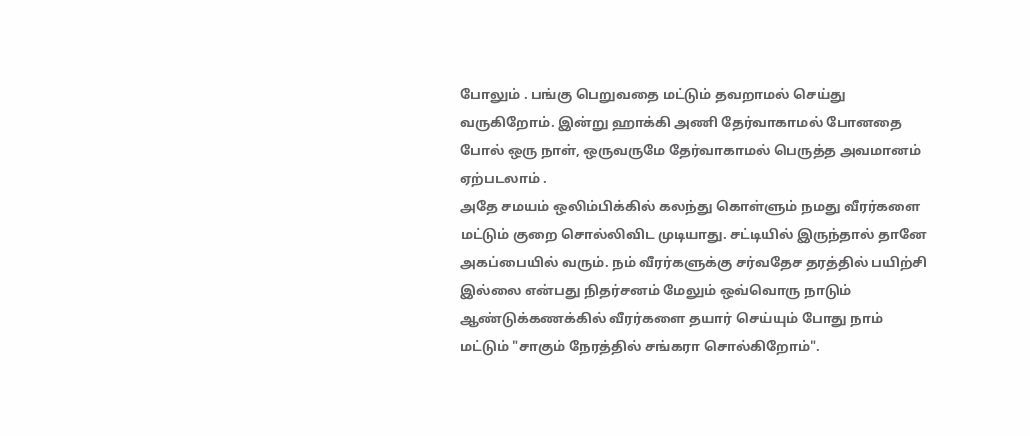போலும் . பங்கு பெறுவதை மட்டும் தவறாமல் செய்து வருகிறோம். இன்று ஹாக்கி அணி தேர்வாகாமல் போனதை போல் ஒரு நாள், ஒருவருமே தேர்வாகாமல் பெருத்த அவமானம் ஏற்படலாம் .
அதே சமயம் ஒலிம்பிக்கில் கலந்து கொள்ளும் நமது வீரர்களை மட்டும் குறை சொல்லிவிட முடியாது. சட்டியில் இருந்தால் தானே அகப்பையில் வரும். நம் வீரர்களுக்கு சர்வதேச தரத்தில் பயிற்சி இல்லை என்பது நிதர்சனம் மேலும் ஒவ்வொரு நாடும் ஆண்டுக்கணக்கில் வீரர்களை தயார் செய்யும் போது நாம் மட்டும் "சாகும் நேரத்தில் சங்கரா சொல்கிறோம்".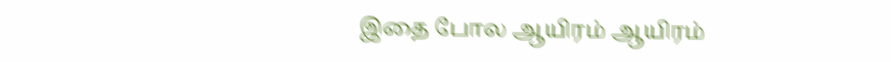இதை போல ஆயிரம் ஆயிரம்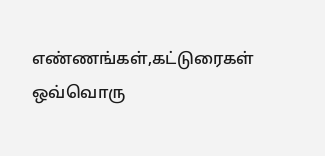எண்ணங்கள்,கட்டுரைகள் ஒவ்வொரு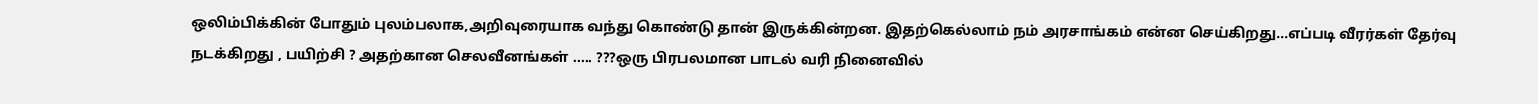ஒலிம்பிக்கின் போதும் புலம்பலாக,அறிவுரையாக வந்து கொண்டு தான் இருக்கின்றன. இதற்கெல்லாம் நம் அரசாங்கம் என்ன செய்கிறது...எப்படி வீரர்கள் தேர்வு நடக்கிறது , பயிற்சி ? அதற்கான செலவீனங்கள் ..... ???ஒரு பிரபலமான பாடல் வரி நினைவில்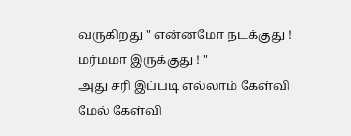வருகிறது " என்னமோ நடக்குது ! மர்மமா இருக்குது ! "
அது சரி இப்படி எல்லாம் கேள்வி மேல் கேள்வி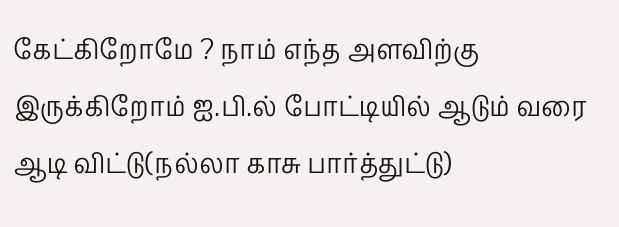கேட்கிறோமே ? நாம் எந்த அளவிற்கு இருக்கிறோம் ஐ.பி.ல் போட்டியில் ஆடும் வரை ஆடி விட்டு(நல்லா காசு பார்த்துட்டு)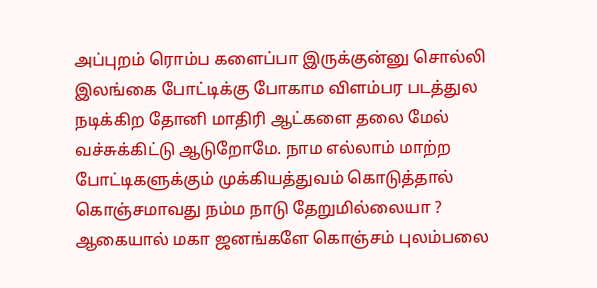அப்புறம் ரொம்ப களைப்பா இருக்குன்னு சொல்லி இலங்கை போட்டிக்கு போகாம விளம்பர படத்துல நடிக்கிற தோனி மாதிரி ஆட்களை தலை மேல் வச்சுக்கிட்டு ஆடுறோமே. நாம எல்லாம் மாற்ற போட்டிகளுக்கும் முக்கியத்துவம் கொடுத்தால் கொஞ்சமாவது நம்ம நாடு தேறுமில்லையா ?
ஆகையால் மகா ஜனங்களே கொஞ்சம் புலம்பலை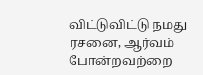விட்டுவிட்டு நமது ரசனை, ஆர்வம் போன்றவற்றை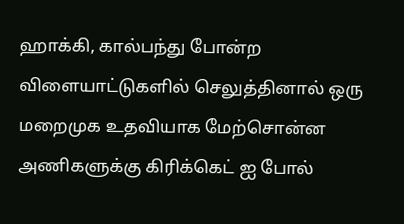ஹாக்கி, கால்பந்து போன்ற விளையாட்டுகளில் செலுத்தினால் ஒரு மறைமுக உதவியாக மேற்சொன்ன அணிகளுக்கு கிரிக்கெட் ஐ போல்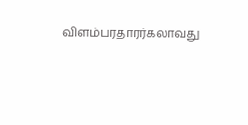விளம்பரதாரர்கலாவது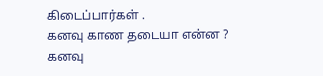கிடைப்பார்கள் .
கனவு காண தடையா என்ன ? கனவு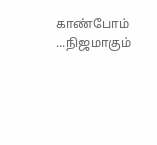காண்போம் ...நிஜமாகும்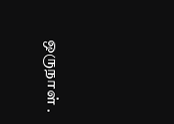ஒருநாள் .